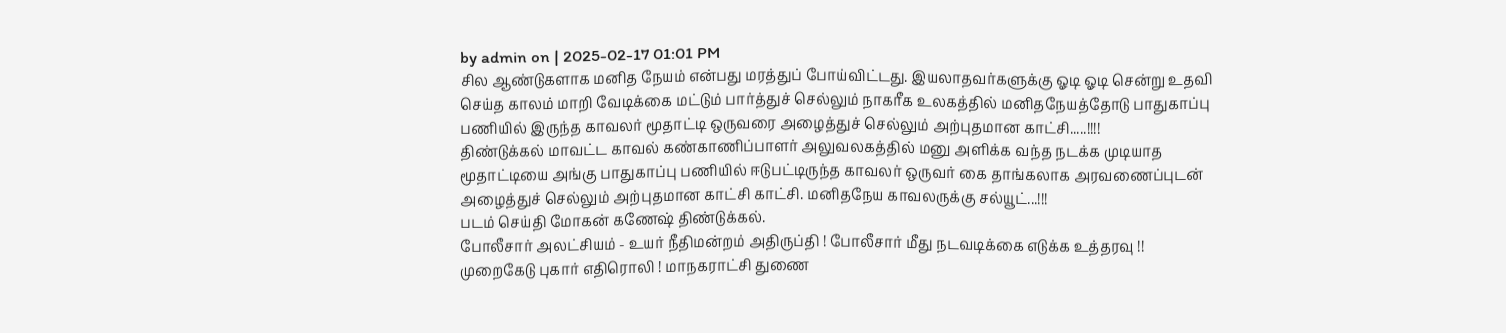by admin on | 2025-02-17 01:01 PM
சில ஆண்டுகளாக மனித நேயம் என்பது மரத்துப் போய்விட்டது. இயலாதவர்களுக்கு ஓடி ஓடி சென்று உதவி செய்த காலம் மாறி வேடிக்கை மட்டும் பார்த்துச் செல்லும் நாகரீக உலகத்தில் மனிதநேயத்தோடு பாதுகாப்பு பணியில் இருந்த காவலர் மூதாட்டி ஒருவரை அழைத்துச் செல்லும் அற்புதமான காட்சி.....!!!!
திண்டுக்கல் மாவட்ட காவல் கண்காணிப்பாளர் அலுவலகத்தில் மனு அளிக்க வந்த நடக்க முடியாத மூதாட்டியை அங்கு பாதுகாப்பு பணியில் ஈடுபட்டிருந்த காவலர் ஒருவர் கை தாங்கலாக அரவணைப்புடன் அழைத்துச் செல்லும் அற்புதமான காட்சி காட்சி. மனிதநேய காவலருக்கு சல்யூட்...!!!
படம் செய்தி மோகன் கணேஷ் திண்டுக்கல்.
போலீசார் அலட்சியம் - உயர் நீதிமன்றம் அதிருப்தி ! போலீசார் மீது நடவடிக்கை எடுக்க உத்தரவு !!
முறைகேடு புகார் எதிரொலி ! மாநகராட்சி துணை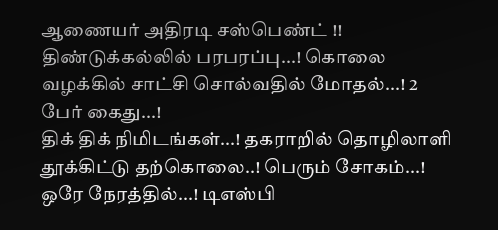ஆணையர் அதிரடி சஸ்பெண்ட் !!
திண்டுக்கல்லில் பரபரப்பு...! கொலை வழக்கில் சாட்சி சொல்வதில் மோதல்...! 2 பேர் கைது...!
திக் திக் நிமிடங்கள்...! தகராறில் தொழிலாளி தூக்கிட்டு தற்கொலை..! பெரும் சோகம்...!
ஒரே நேரத்தில்...! டிஎஸ்பி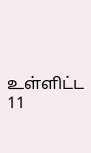உள்ளிட்ட 11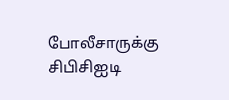போலீசாருக்கு சிபிசிஐடி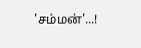'சம்மன்'...!